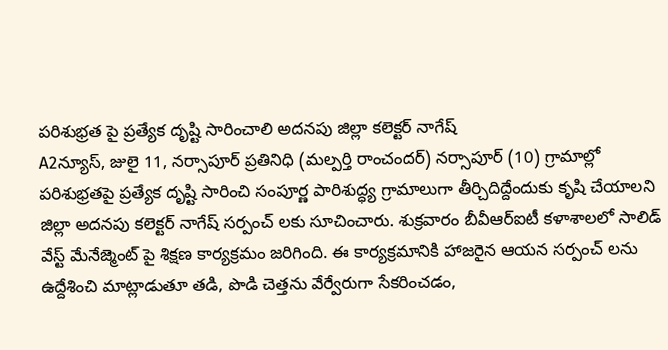పరిశుభ్రత పై ప్రత్యేక దృష్టి సారించాలి అదనపు జిల్లా కలెక్టర్ నాగేష్
A2న్యూస్, జులై 11, నర్సాపూర్ ప్రతినిధి (మల్పర్తి రాంచందర్) నర్సాపూర్ (10) గ్రామాల్లో పరిశుభ్రతపై ప్రత్యేక దృష్టి సారించి సంపూర్ణ పారిశుద్ధ్య గ్రామాలుగా తీర్చిదిద్దేందుకు కృషి చేయాలని జిల్లా అదనపు కలెక్టర్ నాగేష్ సర్పంచ్ లకు సూచించారు. శుక్రవారం బీవీఆర్ఐటీ కళాశాలలో సాలిడ్ వేస్ట్ మేనేజ్మెంట్ పై శిక్షణ కార్యక్రమం జరిగింది. ఈ కార్యక్రమానికి హాజరైన ఆయన సర్పంచ్ లను ఉద్దేశించి మాట్లాడుతూ తడి, పొడి చెత్తను వేర్వేరుగా సేకరించడం,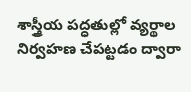శాస్త్రీయ పద్ధతుల్లో వ్యర్థాల నిర్వహణ చేపట్టడం ద్వారా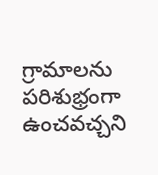గ్రామాలను పరిశుభ్రంగా ఉంచవచ్చని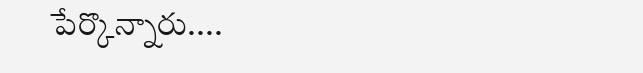పేర్కొన్నారు....